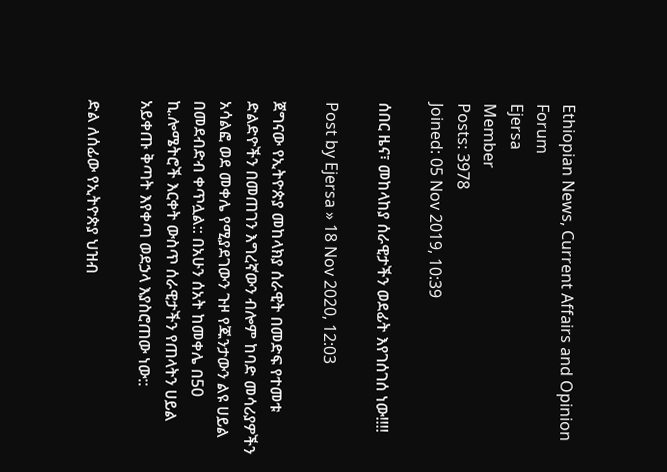Ethiopian News, Current Affairs and Opinion Forum
Ejersa
Member
Posts: 3978
Joined: 05 Nov 2019, 10:39

ሰበር ዜና፣ መከላከያ ሰራዊታችን ወደፊት እየገሰገሰ ነው!!!!

Post by Ejersa » 18 Nov 2020, 12:03

ጀግናው የኢትዮጵያ መከላክያ ሰራዊት በመድፍ የተመቱ ድልድዮችን በመጠገን እግረኛውን ብሎም ከባድ መሳሪያዎችን አሳልፎ ወደ መቀሌ የሚያደገውን ጉዞ የጁንታውን ልዩ ሀይል በመደብድብ ቀጥሏል:: በአሁን ሰአት ከመቀሌ በ50 ኪ.ሎሜትሮች እርቀት ውስጥ ሰራዊታችን የጠላትን ሀይል አይቀጡ ቅጣት እየቀጣ ወደኃላ እያስሮጠው ነው::

ድል ለሰፊው የኢትዮጵያ ህዝብ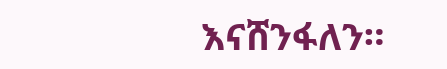እናሸንፋለን።